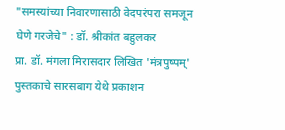"समस्यांच्या निवारणासाठी वेदपरंपरा समजून घेणे गरजेचे" : डॉ. श्रीकांत बहुलकर
प्रा. डॉ. मंगला मिरासदार लिखित 'मंत्रपुष्पम्' पुस्तकाचे सारसबाग येथे प्रकाशन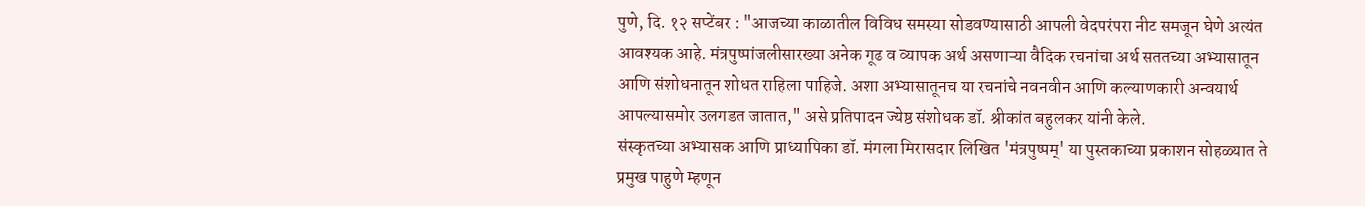पुणे, दि. १२ सप्टेंबर : "आजच्या काळातील विविध समस्या सोडवण्यासाठी आपली वेदपरंपरा नीट समजून घेणे अत्यंत आवश्यक आहे. मंत्रपुष्पांजलीसारख्या अनेक गूढ व व्यापक अर्थ असणाऱ्या वैदिक रचनांचा अर्थ सततच्या अभ्यासातून आणि संशोधनातून शोधत राहिला पाहिजे. अशा अभ्यासातूनच या रचनांचे नवनवीन आणि कल्याणकारी अन्वयार्थ आपल्यासमोर उलगडत जातात," असे प्रतिपादन ज्येष्ठ संशोधक डॉ. श्रीकांत बहुलकर यांनी केले.
संस्कृतच्या अभ्यासक आणि प्राध्यापिका डॉ. मंगला मिरासदार लिखित 'मंत्रपुष्पम्' या पुस्तकाच्या प्रकाशन सोहळ्यात ते प्रमुख पाहुणे म्हणून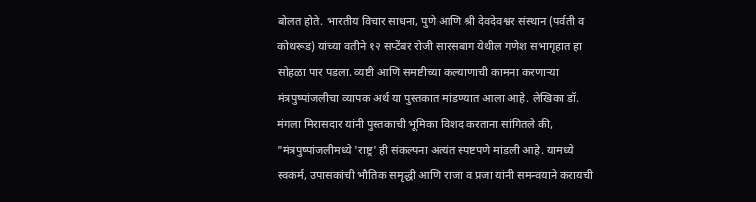बोलत होते. भारतीय विचार साधना, पुणे आणि श्री देवदेवश्वर संस्थान (पर्वती व कोथरूड) यांच्या वतीने १२ सप्टेंबर रोजी सारसबाग येथील गणेश सभागृहात हा सोहळा पार पडला. व्यष्टी आणि समष्टीच्या कल्याणाची कामना करणाऱ्या मंत्रपुष्पांजलीचा व्यापक अर्थ या पुस्तकात मांडण्यात आला आहे. लेखिका डॉ. मंगला मिरासदार यांनी पुस्तकाची भूमिका विशद करताना सांगितले की, "मंत्रपुष्पांजलीमध्ये 'राष्ट्र' ही संकल्पना अत्यंत स्पष्टपणे मांडली आहे. यामध्ये स्वकर्म, उपासकांची भौतिक समृद्धी आणि राजा व प्रजा यांनी समन्वयाने करायची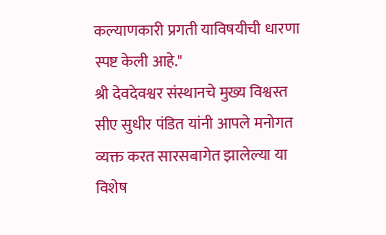कल्याणकारी प्रगती याविषयीची धारणा स्पष्ट केली आहे."
श्री देवदेवश्वर संस्थानचे मुख्य विश्वस्त सीए सुधीर पंडित यांनी आपले मनोगत व्यक्त करत सारसबागेत झालेल्या या विशेष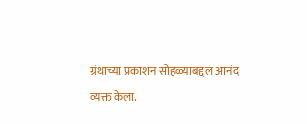ग्रंथाच्या प्रकाशन सोहळ्याबद्दल आनंद व्यक्त केला.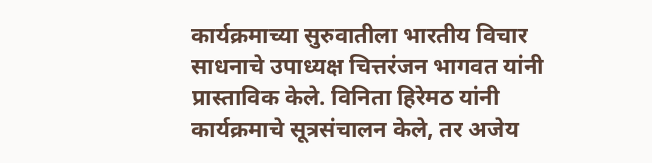कार्यक्रमाच्या सुरुवातीला भारतीय विचार साधनाचे उपाध्यक्ष चित्तरंजन भागवत यांनी प्रास्ताविक केले. विनिता हिरेमठ यांनी कार्यक्रमाचे सूत्रसंचालन केले, तर अजेय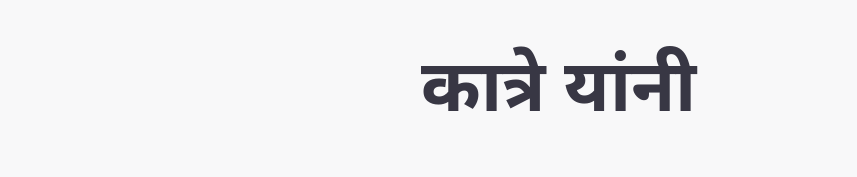कात्रे यांनी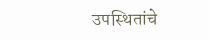उपस्थितांचे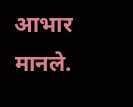आभार मानले.